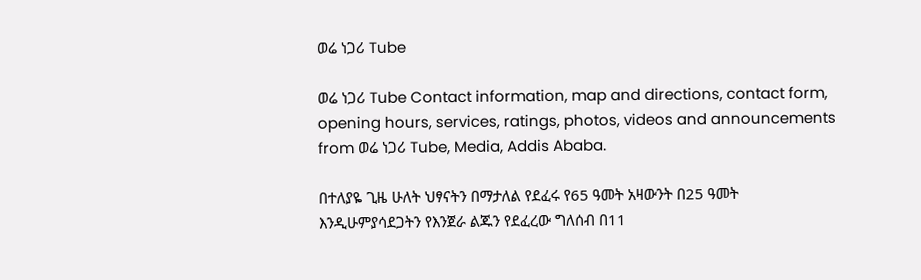ወሬ ነጋሪ Tube

ወሬ ነጋሪ Tube Contact information, map and directions, contact form, opening hours, services, ratings, photos, videos and announcements from ወሬ ነጋሪ Tube, Media, Addis Ababa.

በተለያዬ ጊዜ ሁለት ህፃናትን በማታለል የደፈሩ የ65 ዓመት አዛውንት በ25 ዓመት እንዲሁምያሳደጋትን የእንጀራ ልጁን የደፈረው ግለሰብ በ11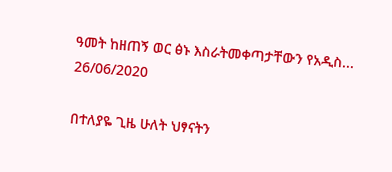ዓመት ከዘጠኝ ወር ፅኑ እስራትመቀጣታቸውን የአዲስ...
26/06/2020

በተለያዬ ጊዜ ሁለት ህፃናትን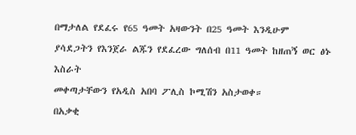በማታለል የደፈሩ የ65 ዓመት አዛውንት በ25 ዓመት እንዲሁም
ያሳደጋትን የእንጀራ ልጁን የደፈረው ግለሰብ በ11 ዓመት ከዘጠኝ ወር ፅኑ እስራት
መቀጣታቸውን የአዲስ አበባ ፖሊስ ኮሚሽን አስታወቀ።
በአቃቂ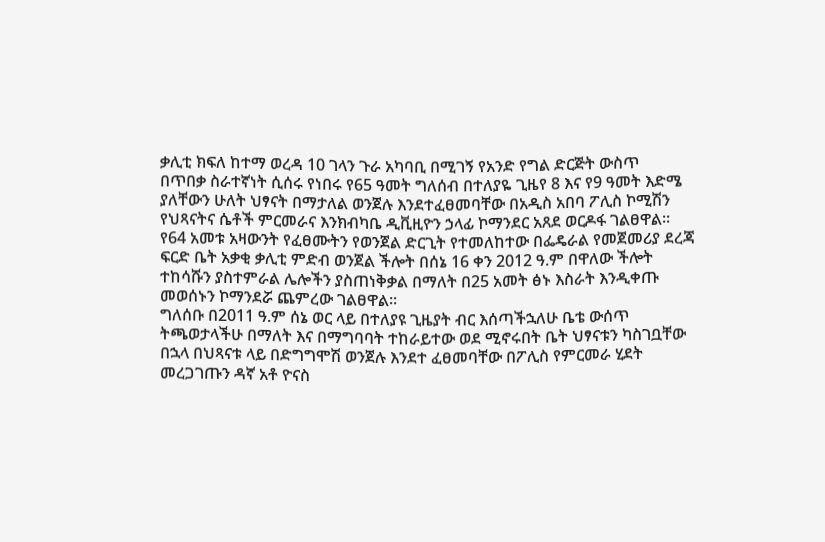ቃሊቲ ክፍለ ከተማ ወረዳ 10 ገላን ጉራ አካባቢ በሚገኝ የአንድ የግል ድርጅት ውስጥ
በጥበቃ ስራተኛነት ሲሰሩ የነበሩ የ65 ዓመት ግለሰብ በተለያዬ ጊዜየ 8 እና የ9 ዓመት እድሜ
ያለቸውን ሁለት ህፃናት በማታለል ወንጀሉ እንደተፈፀመባቸው በአዲስ አበባ ፖሊስ ኮሚሽን
የህጻናትና ሴቶች ምርመራና እንክብካቤ ዲቪዚዮን ኃላፊ ኮማንደር አጸደ ወርዶፋ ገልፀዋል፡፡
የ64 አመቱ አዛውንት የፈፀሙትን የወንጀል ድርጊት የተመለከተው በፌዴራል የመጀመሪያ ደረጃ
ፍርድ ቤት አቃቂ ቃሊቲ ምድብ ወንጀል ችሎት በሰኔ 16 ቀን 2012 ዓ.ም በዋለው ችሎት
ተከሳሹን ያስተምራል ሌሎችን ያስጠነቅቃል በማለት በ25 አመት ፅኑ እስራት እንዲቀጡ
መወሰኑን ኮማንደሯ ጨምረው ገልፀዋል፡፡
ግለሰቡ በ2011 ዓ.ም ሰኔ ወር ላይ በተለያዩ ጊዜያት ብር እሰጣችኋለሁ ቤቴ ውሰጥ
ትጫወታላችሁ በማለት እና በማግባባት ተከራይተው ወደ ሚኖሩበት ቤት ህፃናቱን ካስገቧቸው
በኋላ በህጻናቱ ላይ በድግግሞሽ ወንጀሉ እንደተ ፈፀመባቸው በፖሊስ የምርመራ ሂደት
መረጋገጡን ዳኛ አቶ ዮናስ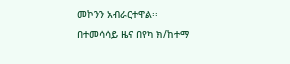መኮንን አብራርተዋል፡፡
በተመሳሳይ ዜና በየካ ክ/ከተማ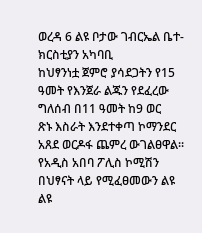ወረዳ 6 ልዩ ቦታው ገብርኤል ቤተ-ክርስቲያን አካባቢ
ከህፃንነቷ ጀምሮ ያሳደጋትን የ15 ዓመት የእንጀራ ልጁን የደፈረው ግለሰብ በ11 ዓመት ከ9 ወር
ጽኑ እስራት እንደተቀጣ ኮማንደር አጸደ ወርዶፋ ጨምረ ውገልፀዋል፡፡
የአዲስ አበባ ፖሊስ ኮሚሽን በህፃናት ላይ የሚፈፀመውን ልዩ ልዩ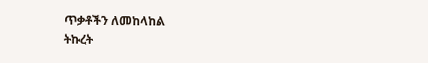ጥቃቶችን ለመከላከል
ትኩረት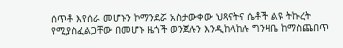ሰጥቶ እየሰራ መሆኑን ኮማንደሯ አስታውቀው ህጻናትና ሴቶች ልዩ ትኩረት
የሚያስፈልጋቸው በመሆኑ ዜጎች ወንጀሉን እንዲከላከሉ ግንዛቤ ከማስጨበጥ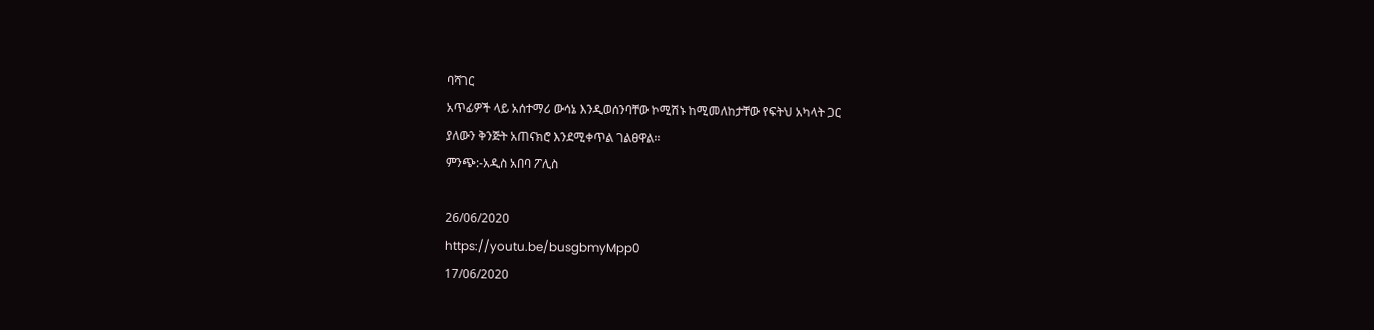ባሻገር
አጥፊዎች ላይ አሰተማሪ ውሳኔ እንዲወሰንባቸው ኮሚሽኑ ከሚመለከታቸው የፍትህ አካላት ጋር
ያለውን ቅንጅት አጠናክሮ እንደሚቀጥል ገልፀዋል፡፡
ምንጭ:-አዲስ አበባ ፖሊስ

26/06/2020
https://youtu.be/busgbmyMpp0
17/06/2020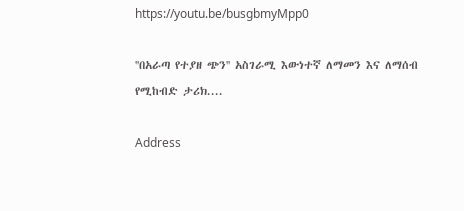https://youtu.be/busgbmyMpp0

''በአራጣ የተያዘ ጭን'' አስገራሚ እውነተኛ ለማመን እና ለማሰብ የሚከብድ ታሪክ....

Address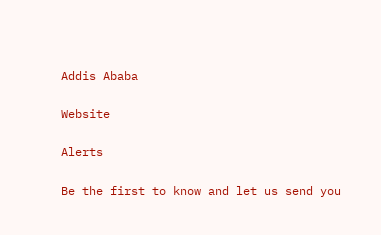Addis Ababa

Website

Alerts

Be the first to know and let us send you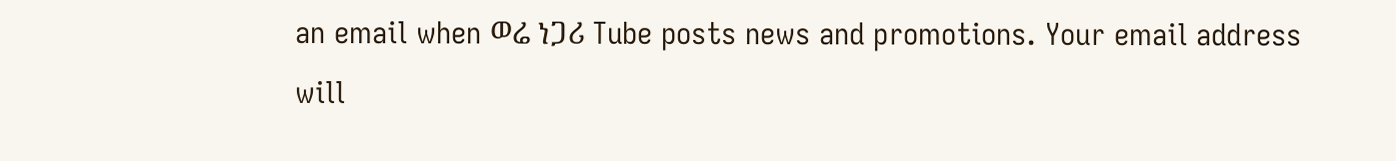an email when ወሬ ነጋሪ Tube posts news and promotions. Your email address will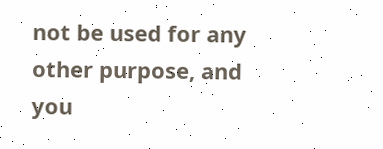not be used for any other purpose, and you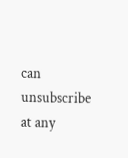can unsubscribe at any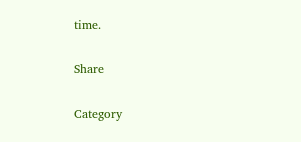time.

Share

Category